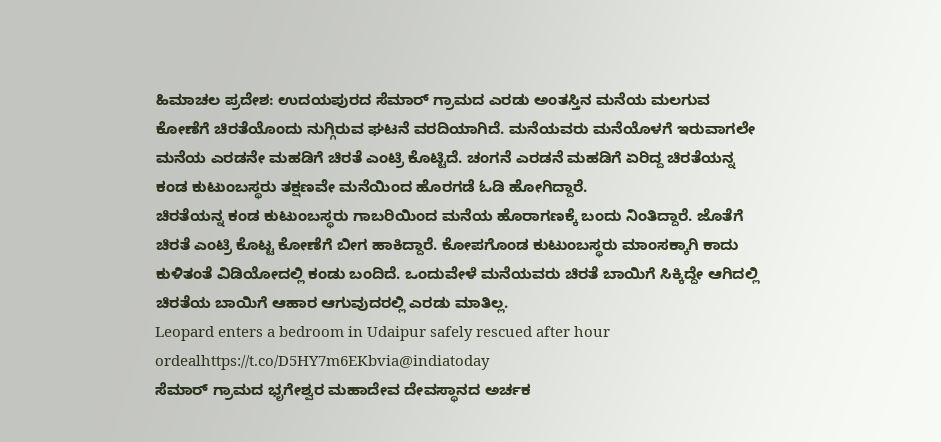ಹಿಮಾಚಲ ಪ್ರದೇಶ: ಉದಯಪುರದ ಸೆಮಾರ್ ಗ್ರಾಮದ ಎರಡು ಅಂತಸ್ತಿನ ಮನೆಯ ಮಲಗುವ ಕೋಣೆಗೆ ಚಿರತೆಯೊಂದು ನುಗ್ಗಿರುವ ಘಟನೆ ವರದಿಯಾಗಿದೆ. ಮನೆಯವರು ಮನೆಯೊಳಗೆ ಇರುವಾಗಲೇ ಮನೆಯ ಎರಡನೇ ಮಹಡಿಗೆ ಚಿರತೆ ಎಂಟ್ರಿ ಕೊಟ್ಟಿದೆ. ಚಂಗನೆ ಎರಡನೆ ಮಹಡಿಗೆ ಏರಿದ್ದ ಚಿರತೆಯನ್ನ ಕಂಡ ಕುಟುಂಬಸ್ಥರು ತಕ್ಷಣವೇ ಮನೆಯಿಂದ ಹೊರಗಡೆ ಓಡಿ ಹೋಗಿದ್ದಾರೆ.
ಚಿರತೆಯನ್ನ ಕಂಡ ಕುಟುಂಬಸ್ಥರು ಗಾಬರಿಯಿಂದ ಮನೆಯ ಹೊರಾಗಣಕ್ಕೆ ಬಂದು ನಿಂತಿದ್ದಾರೆ. ಜೊತೆಗೆ ಚಿರತೆ ಎಂಟ್ರಿ ಕೊಟ್ಟ ಕೋಣೆಗೆ ಬೀಗ ಹಾಕಿದ್ದಾರೆ. ಕೋಪಗೊಂಡ ಕುಟುಂಬಸ್ಥರು ಮಾಂಸಕ್ಕಾಗಿ ಕಾದು ಕುಳಿತಂತೆ ವಿಡಿಯೋದಲ್ಲಿ ಕಂಡು ಬಂದಿದೆ. ಒಂದುವೇಳೆ ಮನೆಯವರು ಚಿರತೆ ಬಾಯಿಗೆ ಸಿಕ್ಕಿದ್ದೇ ಆಗಿದಲ್ಲಿ ಚಿರತೆಯ ಬಾಯಿಗೆ ಆಹಾರ ಆಗುವುದರಲ್ಲಿ ಎರಡು ಮಾತಿಲ್ಲ.
Leopard enters a bedroom in Udaipur safely rescued after hour ordealhttps://t.co/D5HY7m6EKbvia@indiatoday
ಸೆಮಾರ್ ಗ್ರಾಮದ ಭೃಗೇಶ್ವರ ಮಹಾದೇವ ದೇವಸ್ಥಾನದ ಅರ್ಚಕ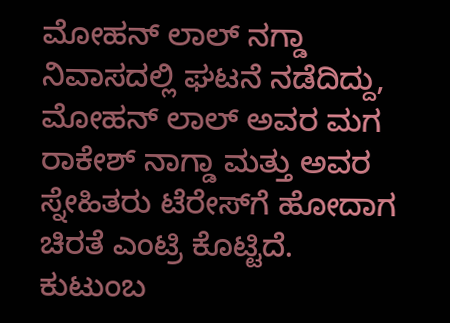ಮೋಹನ್ ಲಾಲ್ ನಗ್ಡಾ ನಿವಾಸದಲ್ಲಿ ಘಟನೆ ನಡೆದಿದ್ದು, ಮೋಹನ್ ಲಾಲ್ ಅವರ ಮಗ ರಾಕೇಶ್ ನಾಗ್ಡಾ ಮತ್ತು ಅವರ ಸ್ನೇಹಿತರು ಟೆರೇಸ್‌ಗೆ ಹೋದಾಗ ಚಿರತೆ ಎಂಟ್ರಿ ಕೊಟ್ಟಿದೆ.
ಕುಟುಂಬ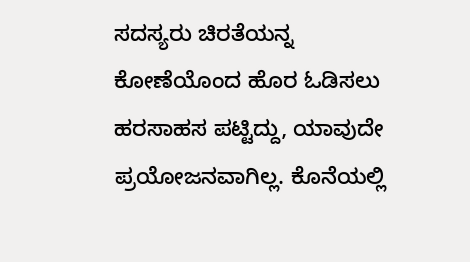ಸದಸ್ಯರು ಚಿರತೆಯನ್ನ ಕೋಣೆಯೊಂದ ಹೊರ ಓಡಿಸಲು ಹರಸಾಹಸ ಪಟ್ಟಿದ್ದು, ಯಾವುದೇ ಪ್ರಯೋಜನವಾಗಿಲ್ಲ. ಕೊನೆಯಲ್ಲಿ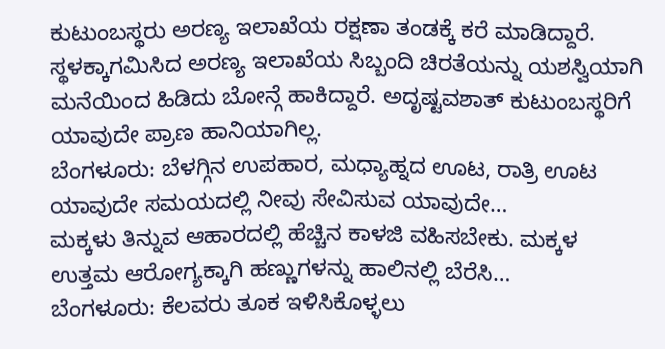ಕುಟುಂಬಸ್ಥರು ಅರಣ್ಯ ಇಲಾಖೆಯ ರಕ್ಷಣಾ ತಂಡಕ್ಕೆ ಕರೆ ಮಾಡಿದ್ದಾರೆ.
ಸ್ಥಳಕ್ಕಾಗಮಿಸಿದ ಅರಣ್ಯ ಇಲಾಖೆಯ ಸಿಬ್ಬಂದಿ ಚಿರತೆಯನ್ನು ಯಶಸ್ವಿಯಾಗಿ ಮನೆಯಿಂದ ಹಿಡಿದು ಬೋನ್ಗೆ ಹಾಕಿದ್ದಾರೆ. ಅದೃಷ್ಟವಶಾತ್ ಕುಟುಂಬಸ್ಥರಿಗೆ ಯಾವುದೇ ಪ್ರಾಣ ಹಾನಿಯಾಗಿಲ್ಲ.
ಬೆಂಗಳೂರು: ಬೆಳಗ್ಗಿನ ಉಪಹಾರ, ಮಧ್ಯಾಹ್ನದ ಊಟ, ರಾತ್ರಿ ಊಟ ಯಾವುದೇ ಸಮಯದಲ್ಲಿ ನೀವು ಸೇವಿಸುವ ಯಾವುದೇ…
ಮಕ್ಕಳು ತಿನ್ನುವ ಆಹಾರದಲ್ಲಿ ಹೆಚ್ಚಿನ ಕಾಳಜಿ ವಹಿಸಬೇಕು. ಮಕ್ಕಳ ಉತ್ತಮ ಆರೋಗ್ಯಕ್ಕಾಗಿ ಹಣ್ಣುಗಳನ್ನು ಹಾಲಿನಲ್ಲಿ ಬೆರೆಸಿ…
ಬೆಂಗಳೂರು: ಕೆಲವರು ತೂಕ ಇಳಿಸಿಕೊಳ್ಳಲು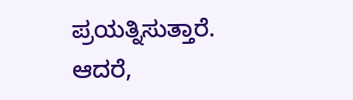ಪ್ರಯತ್ನಿಸುತ್ತಾರೆ. ಆದರೆ,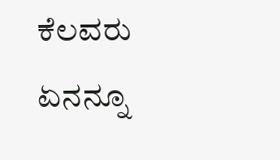ಕೆಲವರು ಏನನ್ನೂ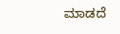ಮಾಡದೆ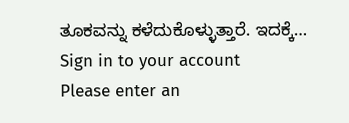ತೂಕವನ್ನು ಕಳೆದುಕೊಳ್ಳುತ್ತಾರೆ. ಇದಕ್ಕೆ…
Sign in to your account
Please enter an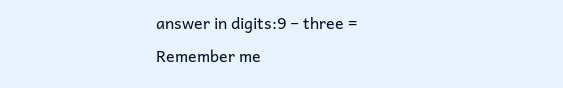answer in digits:9 − three =
Remember me